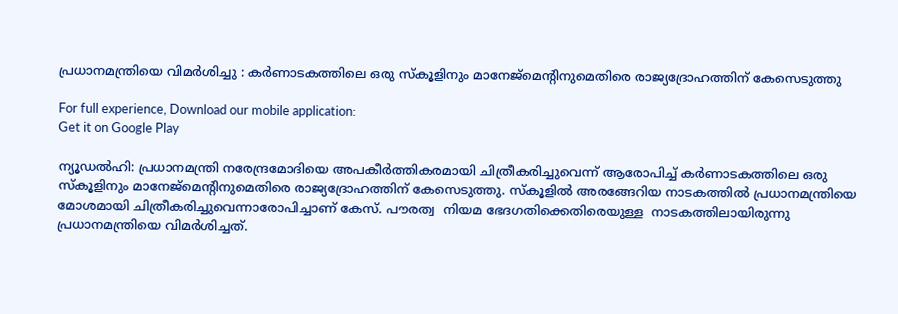പ്രധാനമന്ത്രിയെ വിമർശിച്ചു : കര്‍ണാടകത്തിലെ ഒരു സ്‌കൂളിനും മാനേജ്‌മെന്റിനുമെതിരെ രാജ്യദ്രോഹത്തിന് കേസെടുത്തു

For full experience, Download our mobile application:
Get it on Google Play

ന്യൂഡൽഹി: പ്രധാനമന്ത്രി നരേന്ദ്രമോദിയെ അപകീര്‍ത്തികരമായി ചിത്രീകരിച്ചുവെന്ന് ആരോപിച്ച് കര്‍ണാടകത്തിലെ ഒരു സ്‌കൂളിനും മാനേജ്‌മെന്റിനുമെതിരെ രാജ്യദ്രോഹത്തിന് കേസെടുത്തു. സ്‌കൂളില്‍ അരങ്ങേറിയ നാടകത്തില്‍ പ്രധാനമന്ത്രിയെ മോശമായി ചിത്രീകരിച്ചുവെന്നാരോപിച്ചാണ് കേസ്. പൗരത്വ  നിയമ ഭേദഗതിക്കെതിരെയുള്ള  നാടകത്തിലായിരുന്നു പ്രധാനമന്ത്രിയെ വിമര്‍ശിച്ചത്.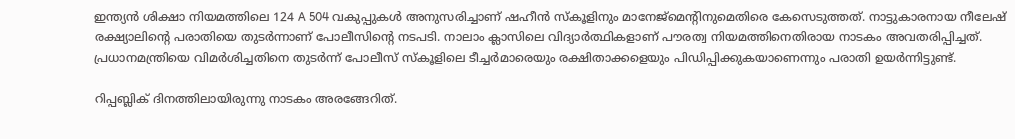ഇന്ത്യന്‍ ശിക്ഷാ നിയമത്തിലെ 124 A 504 വകുപ്പുകള്‍ അനുസരിച്ചാണ് ഷഹീന്‍ സ്‌കൂളിനും മാനേജ്‌മെന്റിനുമെതിരെ കേസെടുത്തത്. നാട്ടുകാരനായ നീലേഷ് രക്ഷ്യാലിന്റെ പരാതിയെ തുടര്‍ന്നാണ് പോലീസിന്റെ നടപടി. നാലാം ക്ലാസിലെ വിദ്യാര്‍ത്ഥികളാണ് പൗരത്വ നിയമത്തിനെതിരായ നാടകം അവതരിപ്പിച്ചത്. പ്രധാനമന്ത്രിയെ വിമര്‍ശിച്ചതിനെ തുടര്‍ന്ന് പോലീസ് സ്‌കൂളിലെ ടീച്ചര്‍മാരെയും രക്ഷിതാക്കളെയും പിഡിപ്പിക്കുകയാണെന്നും പരാതി ഉയര്‍ന്നിട്ടുണ്ട്.

റിപ്പബ്ലിക് ദിനത്തിലായിരുന്നു നാടകം അരങ്ങേറിത്.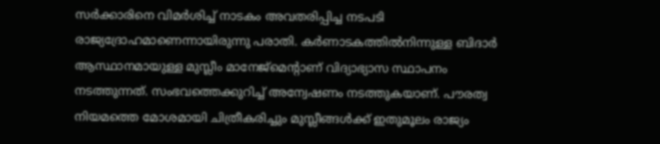സര്‍ക്കാരിനെ വിമര്‍ശിച്ച് നാടകം അവതരിപ്പിച്ച നടപടി രാജ്യദ്രോഹമാണെന്നായിരുന്നു പരാതി. കര്‍ണാടകത്തില്‍നിന്നുള്ള ബിദാര്‍ ആസ്ഥാനമായുള്ള മുസ്ലീം മാനേജ്‌മെന്റാണ് വിദ്യാഭ്യാസ സ്ഥാപനം നടത്തുന്നത്. സംഭവത്തെക്കുറിച്ച് അന്വേഷണം നടത്തുകയാണ്. പൗരത്വ നിയമത്തെ മോശമായി ചിത്രീകരിച്ചും മുസ്ലീങ്ങള്‍ക്ക് ഇതുമൂലം രാജ്യം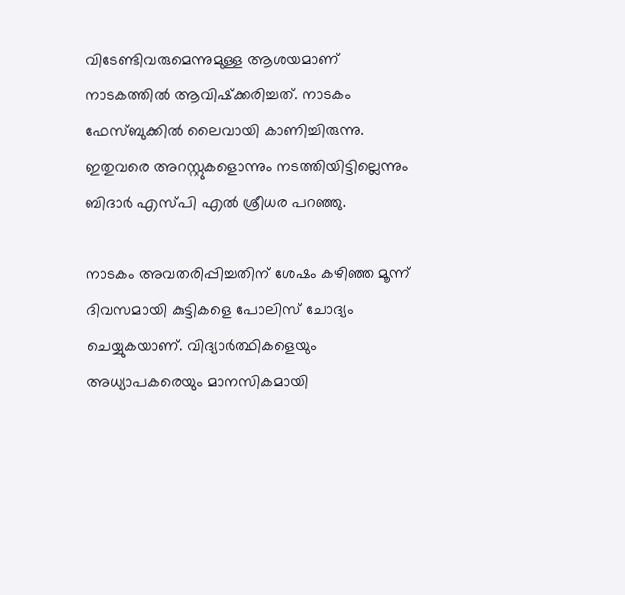വിടേണ്ടിവരുമെന്നുമുള്ള ആശയമാണ് നാടകത്തില്‍ ആവിഷ്‌ക്കരിച്ചത്. നാടകം ഫേസ്ബുക്കില്‍ ലൈവായി കാണിച്ചിരുന്നു. ഇതുവരെ അറസ്റ്റുകളൊന്നും നടത്തിയിട്ടില്ലെന്നും  ബിദാര്‍ എസ്പി എല്‍ ശ്രീധര പറഞ്ഞു.

നാടകം അവതരിപ്പിച്ചതിന് ശേഷം കഴിഞ്ഞ മൂന്ന് ദിവസമായി കുട്ടികളെ പോലിസ് ചോദ്യം ചെയ്യുകയാണ്. വിദ്യാര്‍ത്ഥികളെയും അധ്യാപകരെയും മാനസികമായി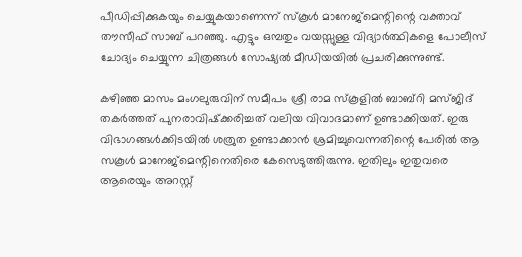പീഡിപ്പിക്കുകയും ചെയ്യുകയാണെന്ന് സ്‌കൂള്‍ മാനേജ്‌മെന്റിന്റെ വക്താവ് തൗസീഫ് സാബ് പറഞ്ഞു. എട്ടും ഒമ്പതും വയസ്സുള്ള വിദ്യാര്‍ത്ഥികളെ പോലീസ് ചോദ്യം ചെയ്യുന്ന ചിത്രങ്ങള്‍ സോഷ്യല്‍ മീഡിയയില്‍ പ്രചരിക്കുന്നുണ്ട്.

കഴിഞ്ഞ മാസം മംഗലുരുവിന് സമീപം ശ്രീ രാമ സ്‌കൂളില്‍ ബാബ്‌റി മസ്ജിദ് തകര്‍ത്തത് പുനരാവിഷ്‌ക്കരിച്ചത് വലിയ വിവാദമാണ് ഉണ്ടാക്കിയത്. ഇരു വിഭാഗങ്ങള്‍ക്കിടയില്‍ ശത്രുത ഉണ്ടാക്കാന്‍ ശ്രമിച്ചുവെന്നതിന്റെ പേരില്‍ ആ സകൂള്‍ മാനേജ്‌മെന്റിനെതിരെ കേസെടുത്തിരുന്നു. ഇതിലും ഇതുവരെ ആരെയും അറസ്റ്റ്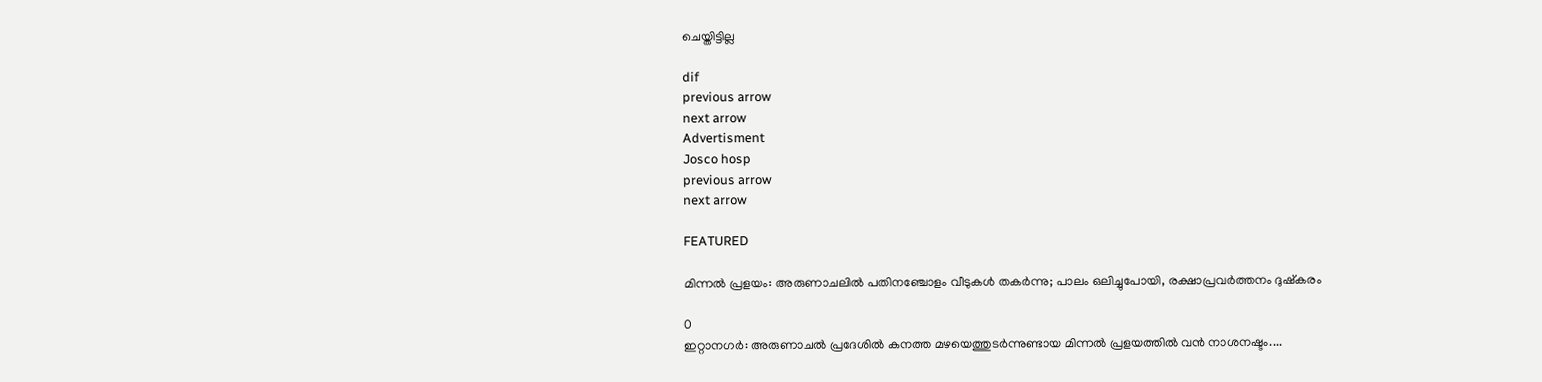ചെയ്തിട്ടില്ല

dif
previous arrow
next arrow
Advertisment
Josco hosp
previous arrow
next arrow

FEATURED

മിന്നൽ പ്രളയം: അരുണാചലിൽ പതിനഞ്ചോളം വീടുകൾ തകർന്നു; പാലം ഒലിച്ചുപോയി, രക്ഷാപ്രവർത്തനം ദുഷ്കരം

0
ഇറ്റാനഗർ: അരുണാചൽ പ്രദേശിൽ കനത്ത മഴയെത്തുടർന്നുണ്ടായ മിന്നൽ പ്രളയത്തിൽ വൻ നാശനഷ്ടം....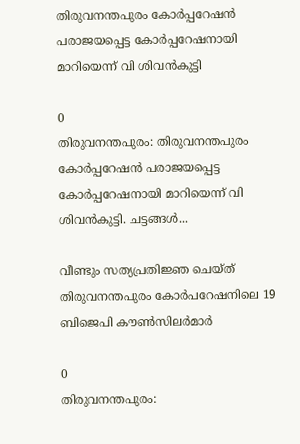തിരുവനന്തപുരം കോർപ്പറേഷൻ പരാജയപ്പെട്ട കോർപ്പറേഷനായി മാറിയെന്ന് വി ശിവൻകുട്ടി

0
തിരുവനന്തപുരം: തിരുവനന്തപുരം കോർപ്പറേഷൻ പരാജയപ്പെട്ട കോർപ്പറേഷനായി മാറിയെന്ന് വി ശിവൻകുട്ടി. ചട്ടങ്ങൾ...

വീണ്ടും സത്യപ്രതിജ്ഞ ചെയ്ത് തിരുവനന്തപുരം കോര്‍പറേഷനിലെ 19 ബിജെപി കൗണ്‍സിലര്‍മാര്‍

0
തിരുവനന്തപുരം: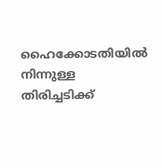ഹൈക്കോടതിയില്‍ നിന്നുള്ള തിരിച്ചടിക്ക്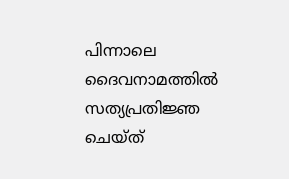പിന്നാലെ ദൈവനാമത്തില്‍ സത്യപ്രതിജ്ഞ ചെയ്ത്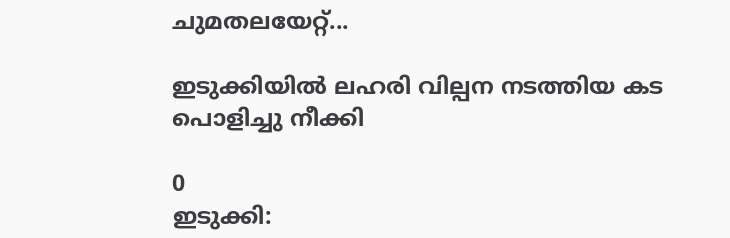ചുമതലയേറ്റ്...

ഇടുക്കിയിൽ ലഹരി വില്പന നടത്തിയ കട പൊളിച്ചു നീക്കി

0
ഇടുക്കി: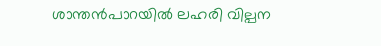ശാന്തൻപാറയിൽ ലഹരി വില്പന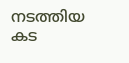നടത്തിയ കട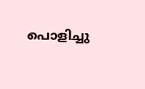പൊളിച്ചു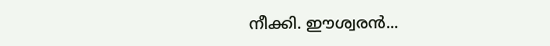നീക്കി. ഈശ്വരൻ...